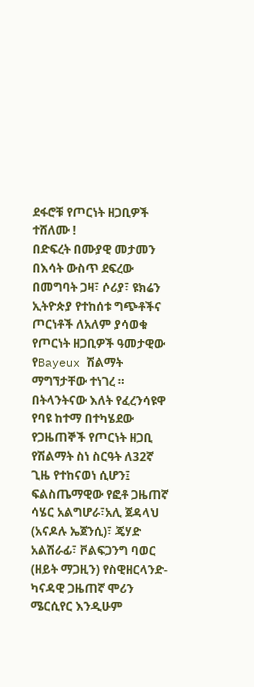ደፋሮቹ የጦርነት ዘጋቢዎች ተሸለሙ !
በድፍረት በሙያዊ መታመን በእሳት ውስጥ ደፍረው በመግባት ጋዛ፣ ሶሪያ፣ ዩክሬን ኢትዮጵያ የተከሰቱ ግጭቶችና ጦርነቶች ለአለም ያሳወቁ የጦርነት ዘጋቢዎች ዓመታዊው የBayeux ሽልማት ማግኘታቸው ተነገረ ።
በትላንትናው እለት የፈረንሳዩዋ የባዩ ከተማ በተካሄደው የጋዜጠኞች የጦርነት ዘጋቢ የሽልማት ስነ ስርዓት ለ32ኛ ጊዜ የተከናወነ ሲሆን፤ ፍልስጤማዊው የፎቶ ጋዜጠኛ ሳሄር አልግሆራ፣አሊ ጀዳላህ (አናዶሉ ኤጀንሲ)፣ ጄሃድ አልሽራፊ፣ ቮልፍጋንግ ባወር (ዘይት ማጋዚን) የስዊዘርላንድ-ካናዳዊ ጋዜጠኛ ሞሪን ሜርሲየር እንዲሁም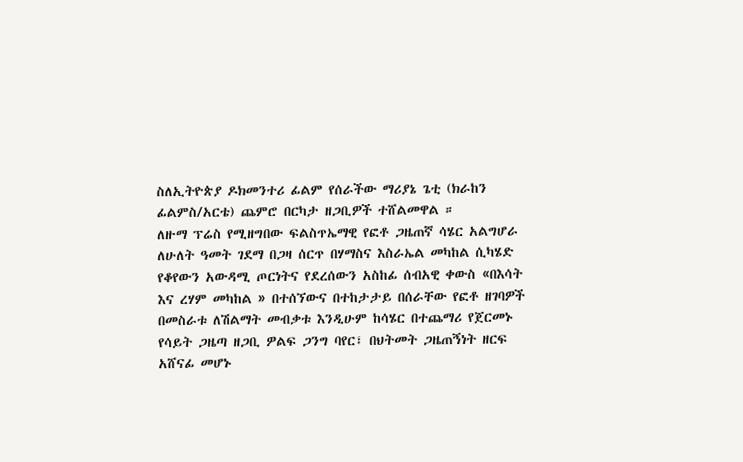ስለኢትዮጵያ ዶክመንተሪ ፊልም የሰራችው ማሪያኔ ጌቲ (ክራከን ፊልምስ/አርቴ) ጨምሮ በርካታ ዘጋቢዎች ተሸልመዋል ።
ለዙማ ፕሬስ የሚዘግበው ፍልስጥኤማዊ የፎቶ ጋዜጠኛ ሳሄር አልግሆራ ለሁለት ዓመት ገደማ በጋዛ ሰርጥ በሃማስና እስራኤል መካከል ሲካሄድ የቆየውን አውዳሚ ጦርነትና የደረሰውን አስከፊ ሰብአዊ ቀውስ «በእሳት እና ረሃም መካከል » በተሰኘውና በተከታታይ በሰራቸው የፎቶ ዘገባዎች በመስራቱ ለሽልማት መብቃቱ እንዲሁም ከሳሄር በተጨማሪ የጀርመኑ የሳይት ጋዜጣ ዘጋቢ ዎልፍ ጋንግ ባየር፣ በህትመት ጋዜጠኝነት ዘርፍ አሸናፊ መሆኑ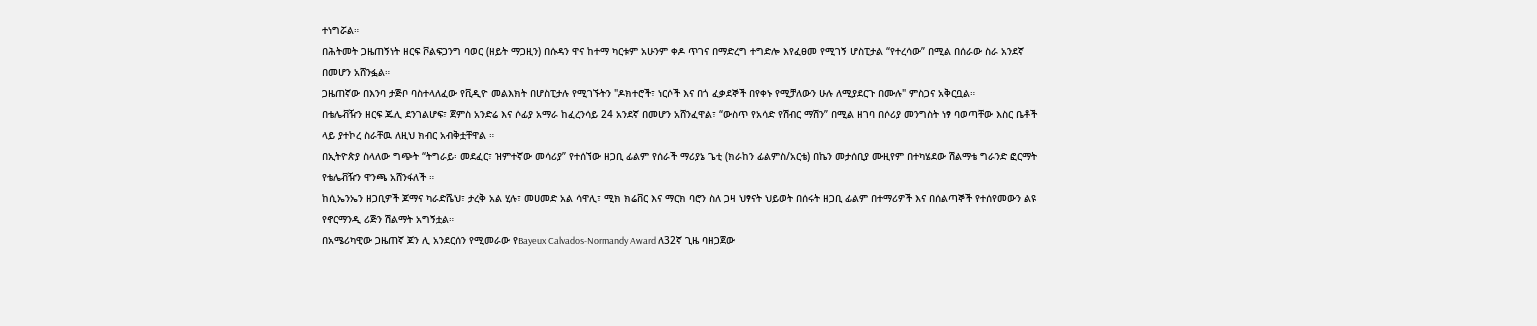ተነግሯል።
በሕትመት ጋዜጠኝነት ዘርፍ ቮልፍጋንግ ባወር (ዘይት ማጋዚን) በሱዳን ዋና ከተማ ካርቱም አሁንም ቀዶ ጥገና በማድረግ ተግድሎ እየፈፀመ የሚገኝ ሆስፒታል “የተረሳው” በሚል በሰራው ስራ አንደኛ በመሆን አሸንፏል።
ጋዜጠኛው በእንባ ታጅቦ ባስተላለፈው የቪዲዮ መልእክት በሆስፒታሉ የሚገኙትን "ዶክተሮች፣ ነርሶች እና በጎ ፈቃደኞች በየቀኑ የሚቻለውን ሁሉ ለሚያደርጉ በሙሉ" ምስጋና አቅርቧል።
በቴሌቭዥን ዘርፍ ጁሊ ደንገልሆፍ፣ ጀምስ አንድሬ እና ሶፊያ አማራ ከፈረንሳይ 24 አንደኛ በመሆን አሸንፈዋል፣ “ውስጥ የአሳድ የሽብር ማሽን” በሚል ዘገባ በሶሪያ መንግስት ነፃ ባወጣቸው እስር ቤቶች ላይ ያተኮረ ስራቸዉ ለዚህ ክብር አብቅቷቸዋል ።
በኢትዮጵያ ስላለው ግጭት “ትግራይ፡ መደፈር፣ ዝምተኛው መሳሪያ” የተሰኘው ዘጋቢ ፊልም የሰራች ማሪያኔ ጌቲ (ክራከን ፊልምስ/አርቴ) በኬን መታሰቢያ ሙዚየም በተካሄደው ሽልማቴ ግራንድ ፎርማት የቴሌቭዥን ዋንጫ አሸንፋለች ።
ከሲኤንኤን ዘጋቢዎች ጆማና ካራድሼህ፣ ታረቅ አል ሂሉ፣ መሀመድ አል ሳዋሊ፣ ሚክ ክሬቨር እና ማርክ ባሮን ስለ ጋዛ ህፃናት ህይወት በሰሩት ዘጋቢ ፊልም በተማሪዎች እና በሰልጣኞች የተሰየመውን ልዩ የኖርማንዲ ሪጅን ሽልማት አግኝቷል።
በአሜሪካዊው ጋዜጠኛ ጆን ሊ አንደርሰን የሚመራው የBayeux Calvados-Normandy Award ለ32ኛ ጊዜ ባዘጋጀው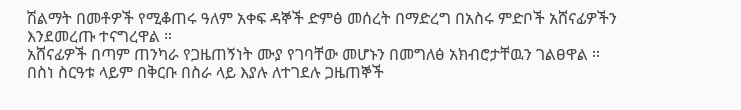ሽልማት በመቶዎች የሚቆጠሩ ዓለም አቀፍ ዳኞች ድምፅ መሰረት በማድረግ በአስሩ ምድቦች አሸናፊዎችን እንደመረጡ ተናግረዋል ።
አሸናፊዎች በጣም ጠንካራ የጋዜጠኝነት ሙያ የገባቸው መሆኑን በመግለፅ አክብሮታቸዉን ገልፀዋል ።
በስነ ስርዓቱ ላይም በቅርቡ በስራ ላይ እያሉ ለተገደሉ ጋዜጠኞች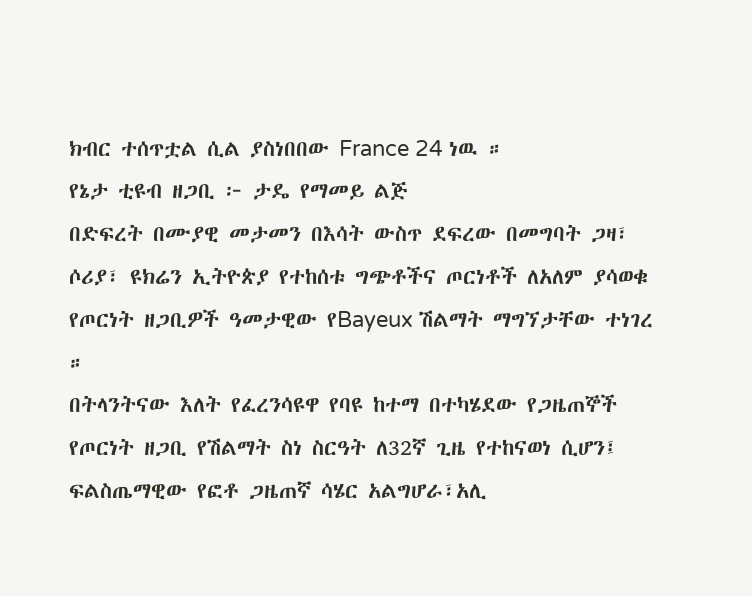ክብር ተሰጥቷል ሲል ያስነበበው France 24 ነዉ ።
የኔታ ቲዩብ ዘጋቢ ፦ ታዴ የማመይ ልጅ
በድፍረት በሙያዊ መታመን በእሳት ውስጥ ደፍረው በመግባት ጋዛ፣ ሶሪያ፣ ዩክሬን ኢትዮጵያ የተከሰቱ ግጭቶችና ጦርነቶች ለአለም ያሳወቁ የጦርነት ዘጋቢዎች ዓመታዊው የBayeux ሽልማት ማግኘታቸው ተነገረ ።
በትላንትናው እለት የፈረንሳዩዋ የባዩ ከተማ በተካሄደው የጋዜጠኞች የጦርነት ዘጋቢ የሽልማት ስነ ስርዓት ለ32ኛ ጊዜ የተከናወነ ሲሆን፤ ፍልስጤማዊው የፎቶ ጋዜጠኛ ሳሄር አልግሆራ፣አሊ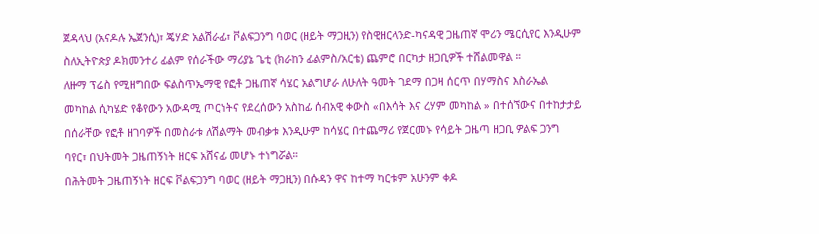ጀዳላህ (አናዶሉ ኤጀንሲ)፣ ጄሃድ አልሽራፊ፣ ቮልፍጋንግ ባወር (ዘይት ማጋዚን) የስዊዘርላንድ-ካናዳዊ ጋዜጠኛ ሞሪን ሜርሲየር እንዲሁም ስለኢትዮጵያ ዶክመንተሪ ፊልም የሰራችው ማሪያኔ ጌቲ (ክራከን ፊልምስ/አርቴ) ጨምሮ በርካታ ዘጋቢዎች ተሸልመዋል ።
ለዙማ ፕሬስ የሚዘግበው ፍልስጥኤማዊ የፎቶ ጋዜጠኛ ሳሄር አልግሆራ ለሁለት ዓመት ገደማ በጋዛ ሰርጥ በሃማስና እስራኤል መካከል ሲካሄድ የቆየውን አውዳሚ ጦርነትና የደረሰውን አስከፊ ሰብአዊ ቀውስ «በእሳት እና ረሃም መካከል » በተሰኘውና በተከታታይ በሰራቸው የፎቶ ዘገባዎች በመስራቱ ለሽልማት መብቃቱ እንዲሁም ከሳሄር በተጨማሪ የጀርመኑ የሳይት ጋዜጣ ዘጋቢ ዎልፍ ጋንግ ባየር፣ በህትመት ጋዜጠኝነት ዘርፍ አሸናፊ መሆኑ ተነግሯል።
በሕትመት ጋዜጠኝነት ዘርፍ ቮልፍጋንግ ባወር (ዘይት ማጋዚን) በሱዳን ዋና ከተማ ካርቱም አሁንም ቀዶ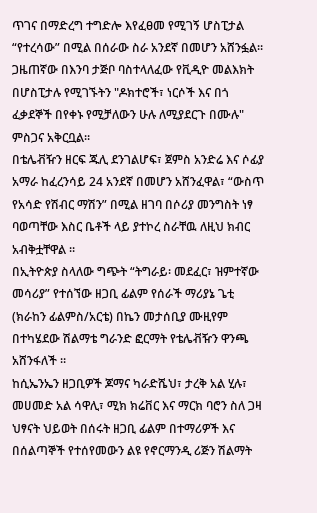ጥገና በማድረግ ተግድሎ እየፈፀመ የሚገኝ ሆስፒታል “የተረሳው” በሚል በሰራው ስራ አንደኛ በመሆን አሸንፏል።
ጋዜጠኛው በእንባ ታጅቦ ባስተላለፈው የቪዲዮ መልእክት በሆስፒታሉ የሚገኙትን "ዶክተሮች፣ ነርሶች እና በጎ ፈቃደኞች በየቀኑ የሚቻለውን ሁሉ ለሚያደርጉ በሙሉ" ምስጋና አቅርቧል።
በቴሌቭዥን ዘርፍ ጁሊ ደንገልሆፍ፣ ጀምስ አንድሬ እና ሶፊያ አማራ ከፈረንሳይ 24 አንደኛ በመሆን አሸንፈዋል፣ “ውስጥ የአሳድ የሽብር ማሽን” በሚል ዘገባ በሶሪያ መንግስት ነፃ ባወጣቸው እስር ቤቶች ላይ ያተኮረ ስራቸዉ ለዚህ ክብር አብቅቷቸዋል ።
በኢትዮጵያ ስላለው ግጭት “ትግራይ፡ መደፈር፣ ዝምተኛው መሳሪያ” የተሰኘው ዘጋቢ ፊልም የሰራች ማሪያኔ ጌቲ (ክራከን ፊልምስ/አርቴ) በኬን መታሰቢያ ሙዚየም በተካሄደው ሽልማቴ ግራንድ ፎርማት የቴሌቭዥን ዋንጫ አሸንፋለች ።
ከሲኤንኤን ዘጋቢዎች ጆማና ካራድሼህ፣ ታረቅ አል ሂሉ፣ መሀመድ አል ሳዋሊ፣ ሚክ ክሬቨር እና ማርክ ባሮን ስለ ጋዛ ህፃናት ህይወት በሰሩት ዘጋቢ ፊልም በተማሪዎች እና በሰልጣኞች የተሰየመውን ልዩ የኖርማንዲ ሪጅን ሽልማት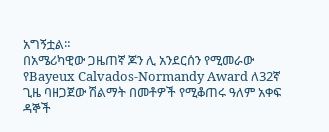አግኝቷል።
በአሜሪካዊው ጋዜጠኛ ጆን ሊ አንደርሰን የሚመራው የBayeux Calvados-Normandy Award ለ32ኛ ጊዜ ባዘጋጀው ሽልማት በመቶዎች የሚቆጠሩ ዓለም አቀፍ ዳኞች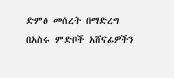ድምፅ መሰረት በማድረግ በአስሩ ምድቦች አሸናፊዎችን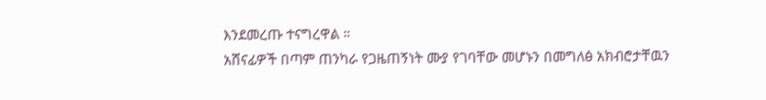እንደመረጡ ተናግረዋል ።
አሸናፊዎች በጣም ጠንካራ የጋዜጠኝነት ሙያ የገባቸው መሆኑን በመግለፅ አክብሮታቸዉን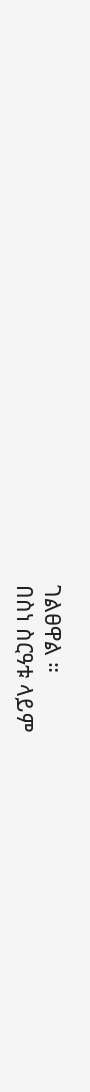ገልፀዋል ።
በስነ ስርዓቱ ላይም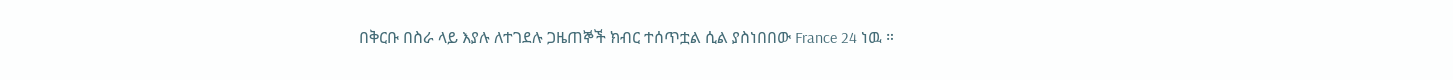በቅርቡ በስራ ላይ እያሉ ለተገደሉ ጋዜጠኞች ክብር ተሰጥቷል ሲል ያስነበበው France 24 ነዉ ።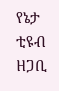የኔታ ቲዩብ ዘጋቢ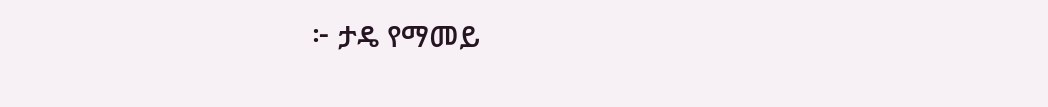፦ ታዴ የማመይ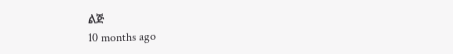ልጅ
10 months ago